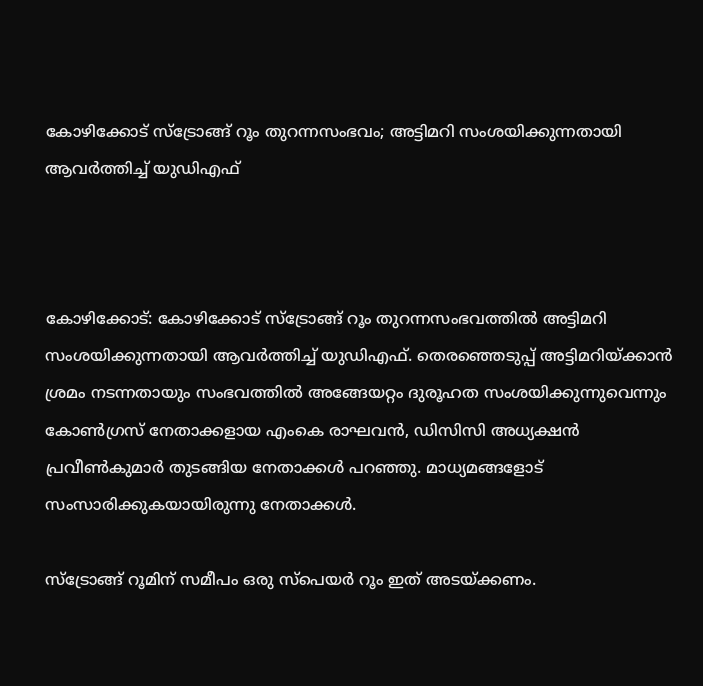കോഴിക്കോട് സ്‌ട്രോങ്ങ് റൂം തുറന്നസംഭവം; അട്ടിമറി സംശയിക്കുന്നതായി ആവര്‍ത്തിച്ച് യുഡിഎഫ്



കോഴിക്കോട്: കോഴിക്കോട് സ്‌ട്രോങ്ങ് റൂം തുറന്നസംഭവത്തില്‍ അട്ടിമറി സംശയിക്കുന്നതായി ആവര്‍ത്തിച്ച് യുഡിഎഫ്. തെരഞ്ഞെടുപ്പ് അട്ടിമറിയ്ക്കാന്‍ ശ്രമം നടന്നതായും സംഭവത്തില്‍ അങ്ങേയറ്റം ദുരൂഹത സംശയിക്കുന്നുവെന്നും കോണ്‍ഗ്രസ് നേതാക്കളായ എംകെ രാഘവന്‍, ഡിസിസി അധ്യക്ഷന്‍ പ്രവീണ്‍കുമാര്‍ തുടങ്ങിയ നേതാക്കള്‍ പറഞ്ഞു. മാധ്യമങ്ങളോട് സംസാരിക്കുകയായിരുന്നു നേതാക്കള്‍.

സ്‌ട്രോങ്ങ് റൂമിന് സമീപം ഒരു സ്‌പെയര്‍ റൂം ഇത് അടയ്ക്കണം.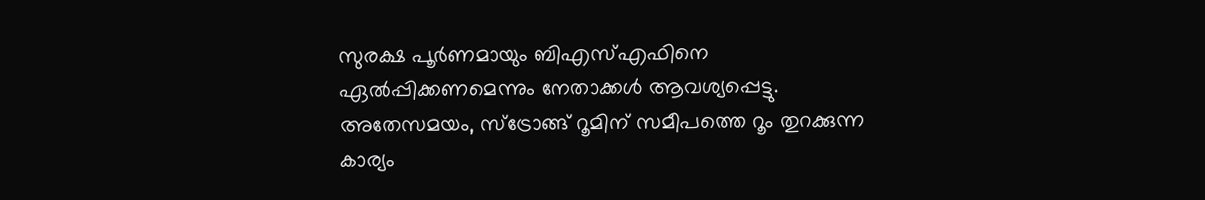സുരക്ഷ പൂര്‍ണമായും ബിഎസ്എഫിനെ ഏല്‍പ്പിക്കണമെന്നും നേതാക്കള്‍ ആവശ്യപ്പെട്ടു. അതേസമയം, സ്‌ട്രോങ്ങ് റൂമിന് സമീപത്തെ റൂം തുറക്കുന്ന കാര്യം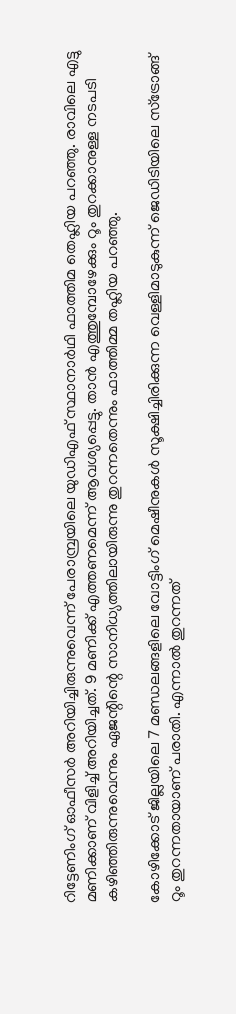റിട്ടേണിംഗ് ഓഫീസര്‍ അറിയിച്ചിരുന്നുവെന്ന് പേരാമ്പ്രയിലെ യുഡിഎഫ് സ്ഥാനാര്‍ഥി ഫാത്തിമ തെഹ്ലിയ പറഞ്ഞു. രാവിലെ എട്ടു മണിക്കാണ് വിളിച്ച് അറിയിച്ചത്. 9 മണിക്ക് എത്തണമെന്ന് ആവശ്യപ്പെട്ടു. താന്‍ എത്തുമ്പോഴേക്കും റൂം തുറക്കാനുള്ള നടപടി കഴിഞ്ഞിരുന്നുവെന്നും ഏജന്റിന്റെ സാനിധ്യത്തിലായിരുന്നു തുറന്നതെന്നും ഫാത്തിമ്മ തഹ്ലിയ പറഞ്ഞു.

കോഴിക്കോട് ജില്ലയിലെ 7 മണ്ഡലങ്ങളിലെ വോട്ടിംഗ് മെഷീനുകള്‍ സൂക്ഷിച്ചിരിക്കുന്ന വെള്ളിമാടുകുന്ന് ജെഡിടിയിലെ സ്‌ട്രോങ്ങ് റൂം തുറന്നതായാണ് പരാതി. എന്നാല്‍ തുറന്നത്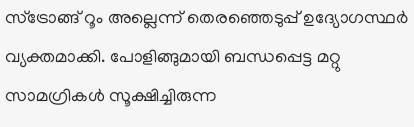സ്‌ട്രോങ്ങ് റൂം അല്ലെന്ന് തെരഞ്ഞെടുപ്പ് ഉദ്യോഗസ്ഥര്‍ വ്യക്തമാക്കി. പോളിങ്ങുമായി ബന്ധപ്പെട്ട മറ്റു സാമഗ്രികള്‍ സൂക്ഷിച്ചിരുന്ന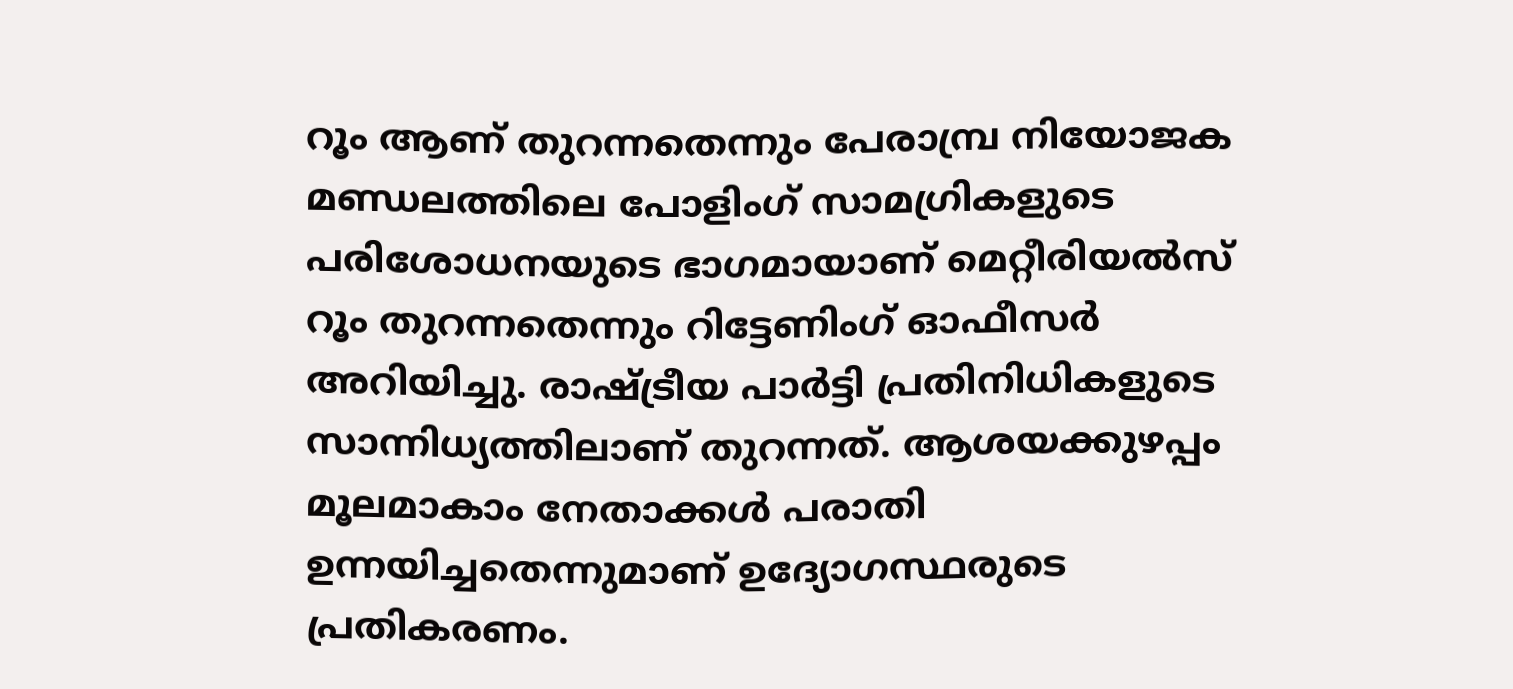റൂം ആണ് തുറന്നതെന്നും പേരാമ്പ്ര നിയോജക മണ്ഡലത്തിലെ പോളിംഗ് സാമഗ്രികളുടെ പരിശോധനയുടെ ഭാഗമായാണ് മെറ്റീരിയല്‍സ് റൂം തുറന്നതെന്നും റിട്ടേണിംഗ് ഓഫീസര്‍ അറിയിച്ചു. രാഷ്ട്രീയ പാര്‍ട്ടി പ്രതിനിധികളുടെ സാന്നിധ്യത്തിലാണ് തുറന്നത്. ആശയക്കുഴപ്പം മൂലമാകാം നേതാക്കള്‍ പരാതി ഉന്നയിച്ചതെന്നുമാണ് ഉദ്യോഗസ്ഥരുടെ പ്രതികരണം.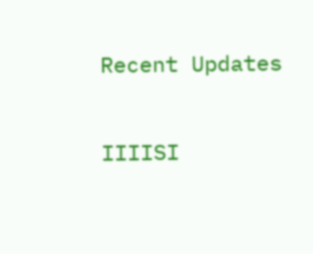Recent Updates

IIIISI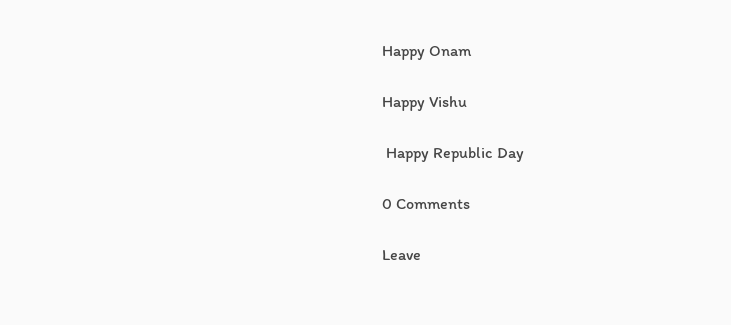Happy Onam

Happy Vishu

 Happy Republic Day

0 Comments

Leave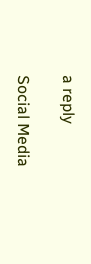a reply

Social Media